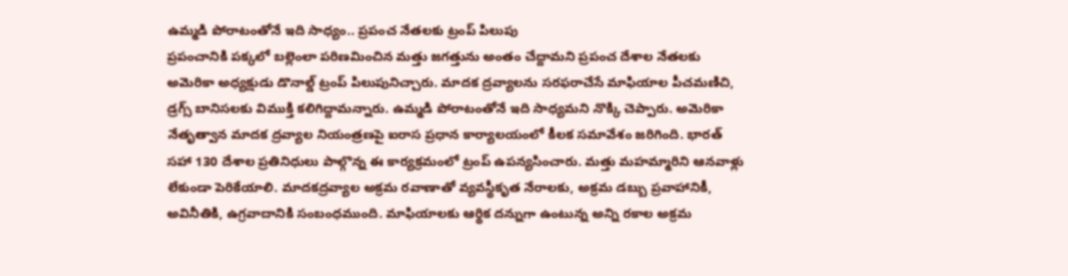ఉమ్మడి పోరాటంతోనే ఇది సాధ్యం.. ప్రపంచ నేతలకు ట్రంప్ పిలుపు
ప్రపంచానికి పక్కలో బల్లెంలా పరిణమించిన మత్తు జగత్తును అంతం చేద్దామని ప్రపంచ దేశాల నేతలకు అమెరికా అధ్యక్షుడు డొనాల్డ్ ట్రంప్ పిలుపునిచ్చారు. మాదక ద్రవ్యాలను సరఫరాచేసే మాఫియాల పీచమణిచి, డ్రగ్స్ బానిసలకు విముక్తి కలిగిద్దామన్నారు. ఉమ్మడి పోరాటంతోనే ఇది సాధ్యమని నొక్కి చెప్పారు. అమెరికా నేతృత్వాన మాదక ద్రవ్యాల నియంత్రణపై ఐరాస ప్రధాన కార్యాలయంలో కీలక సమావేశం జరిగింది. భారత్ సహా 130 దేశాల ప్రతినిధులు పాల్గొన్న ఈ కార్యక్రమంలో ట్రంప్ ఉపన్యసించారు. మత్తు మహమ్మారిని ఆనవాళ్లు లేకుండా పెరికేయాలి. మాదకద్రవ్యాల అక్రమ రవాణాతో వ్యవస్థీకృత నేరాలకు, అక్రమ డబ్బు ప్రవాహానికీ, అవినీతికి, ఉగ్రవాదానికి సంబంధముంది. మాఫియాలకు ఆర్థిక దన్నుగా ఉంటున్న అన్ని రకాల అక్రమ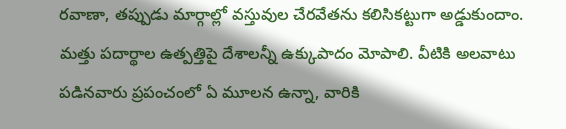రవాణా, తప్పుడు మార్గాల్లో వస్తువుల చేరవేతను కలిసికట్టుగా అడ్డుకుందాం. మత్తు పదార్థాల ఉత్పత్తిపై దేశాలన్నీ ఉక్కుపాదం మోపాలి. వీటికి అలవాటు పడినవారు ప్రపంచంలో ఏ మూలన ఉన్నా, వారికి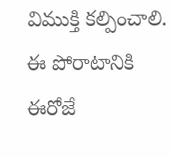విముక్తి కల్పించాలి. ఈ పోరాటానికి ఈరోజే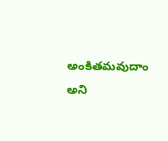అంకితమవుదాం అని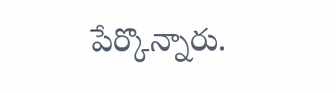పేర్కొన్నారు.